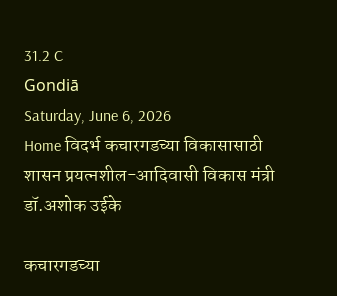31.2 C
Gondiā
Saturday, June 6, 2026
Home विदर्भ कचारगडच्या विकासासाठी शासन प्रयत्नशील-आदिवासी विकास मंत्री डॉ.अशोक उईके

कचारगडच्या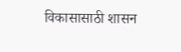विकासासाठी शासन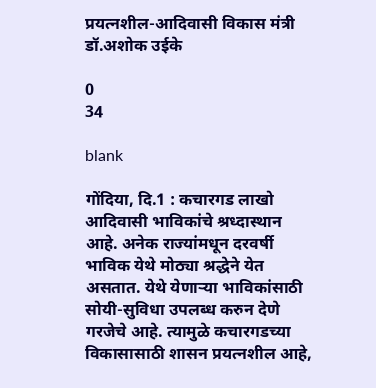प्रयत्नशील-आदिवासी विकास मंत्री डॉ.अशोक उईके

0
34

blank

गोंदिया, दि.1 : कचारगड लाखो आदिवासी भाविकांचे श्रध्दास्थान आहे. अनेक राज्यांमधून दरवर्षी भाविक येथे मोठ्या श्रद्धेने येत असतात. येथे येणाऱ्या भाविकांसाठी सोयी-सुविधा उपलब्ध करुन देणे गरजेचे आहे. त्यामुळे कचारगडच्या विकासासाठी शासन प्रयत्नशील आहे,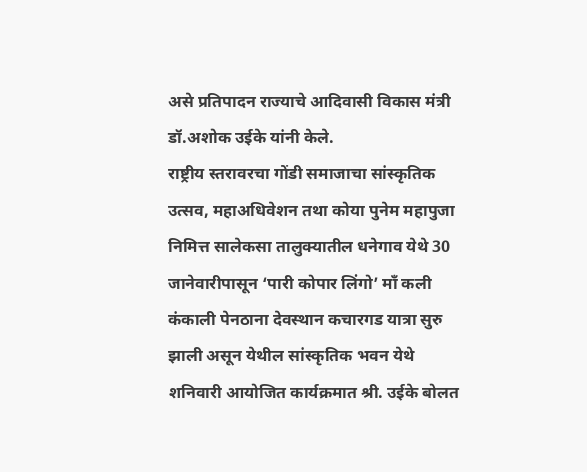असे प्रतिपादन राज्याचे आदिवासी विकास मंत्री डॉ.अशोक उईके यांनी केले.
राष्ट्रीय स्तरावरचा गोंडी समाजाचा सांस्कृतिक उत्सव, महाअधिवेशन तथा कोया पुनेम महापुजा निमित्त सालेकसा तालुक्यातील धनेगाव येथे 30 जानेवारीपासून ‘पारी कोपार लिंगो’ माँ कली कंकाली पेनठाना देवस्थान कचारगड यात्रा सुरु झाली असून येथील सांस्कृतिक भवन येथे शनिवारी आयोजित कार्यक्रमात श्री. उईके बोलत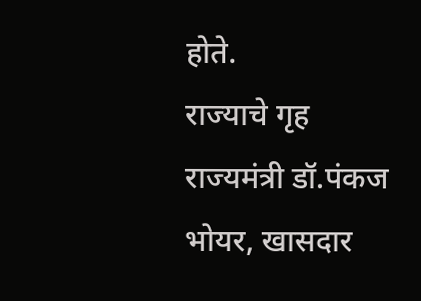होते.
राज्याचे गृह राज्यमंत्री डॉ.पंकज भोयर, खासदार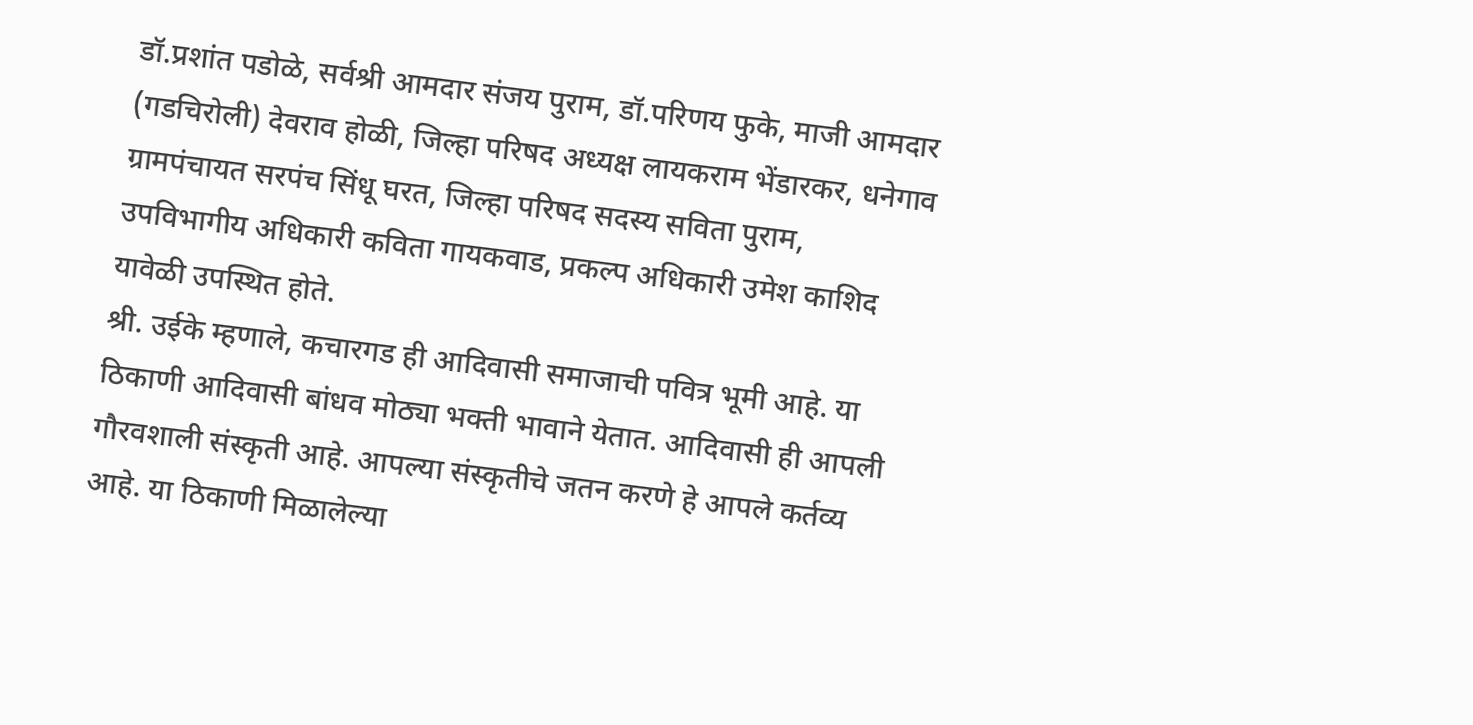डॉ.प्रशांत पडोळे, सर्वश्री आमदार संजय पुराम, डॉ.परिणय फुके, माजी आमदार (गडचिरोली) देवराव होळी, जिल्हा परिषद अध्यक्ष लायकराम भेंडारकर, धनेगाव ग्रामपंचायत सरपंच सिंधू घरत, जिल्हा परिषद सदस्य सविता पुराम, उपविभागीय अधिकारी कविता गायकवाड, प्रकल्प अधिकारी उमेश काशिद यावेळी उपस्थित होते.
श्री. उईके म्हणाले, कचारगड ही आदिवासी समाजाची पवित्र भूमी आहे. या ठिकाणी आदिवासी बांधव मोठ्या भक्ती भावाने येतात. आदिवासी ही आपली गौरवशाली संस्कृती आहे. आपल्या संस्कृतीचे जतन करणे हे आपले कर्तव्य आहे. या ठिकाणी मिळालेल्या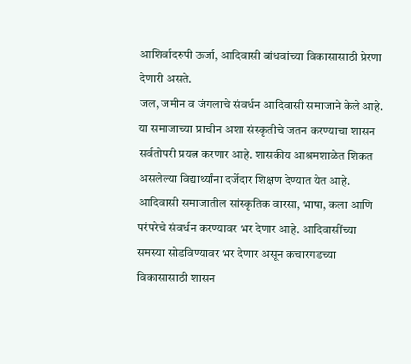आशिर्वादरुपी ऊर्जा, आदिवासी बांधवांच्या विकासासाठी प्रेरणा देणारी असते.
जल, जमीन व जंगलाचे संवर्धन आदिवासी समाजाने केले आहे. या समाजाच्या प्राचीन अशा संस्कृतीचे जतन करण्याचा शासन सर्वतोपरी प्रयत्न करणार आहे. शासकीय आश्रमशाळेत शिकत असलेल्या विद्यार्थ्यांना दर्जेदार शिक्षण देण्यात येत आहे. आदिवासी समाजातील सांस्कृतिक वारसा, भाषा, कला आणि परंपरेचे संवर्धन करण्यावर भर देणार आहे. आदिवासींच्या समस्या सोडविण्यावर भर देणार असून कचारगडच्या विकासासाठी शासन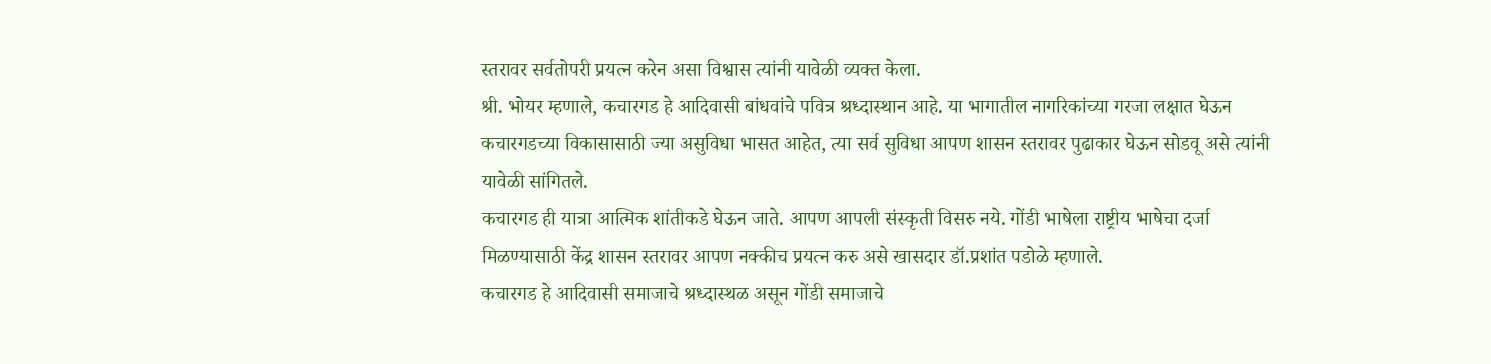स्तरावर सर्वतोपरी प्रयत्न करेन असा विश्वास त्यांनी यावेळी व्यक्त केला.
श्री. भोयर म्हणाले, कचारगड हे आदिवासी बांधवांचे पवित्र श्रध्दास्थान आहे. या भागातील नागरिकांच्या गरजा लक्षात घेऊन कचारगडच्या विकासासाठी ज्या असुविधा भासत आहेत, त्या सर्व सुविधा आपण शासन स्तरावर पुढाकार घेऊन सोडवू असे त्यांनी यावेळी सांगितले.
कचारगड ही यात्रा आत्मिक शांतीकडे घेऊन जाते. आपण आपली संस्कृती विसरु नये. गोंडी भाषेला राष्ट्रीय भाषेचा दर्जा मिळण्यासाठी केंद्र शासन स्तरावर आपण नक्कीच प्रयत्न करु असे खासदार डॉ.प्रशांत पडोळे म्हणाले.
कचारगड हे आदिवासी समाजाचे श्रध्दास्थळ असून गोंडी समाजाचे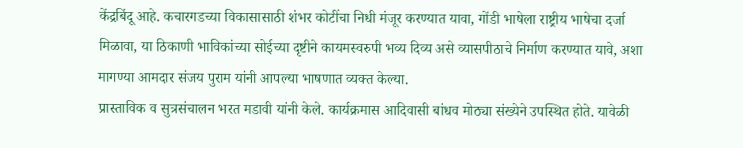केंद्रबिंदू आहे. कचारगडच्या विकासासाठी शंभर कोटींचा निधी मंजूर करण्यात यावा, गोंडी भाषेला राष्ट्रीय भाषेचा दर्जा मिळावा, या ठिकाणी भाविकांच्या सोईच्या दृष्टीने कायमस्वरुपी भव्य दिव्य असे व्यासपीठाचे निर्माण करण्यात यावे, अशा मागण्या आमदार संजय पुराम यांनी आपल्या भाषणात व्यक्त केल्या.
प्रास्ताविक व सुत्रसंचालन भरत मडावी यांनी केले. कार्यक्रमास आदिवासी बांधव मोठ्या संख्येने उपस्थित होते. यावेळी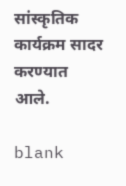सांस्कृतिक कार्यक्रम सादर करण्यात आले.

blank